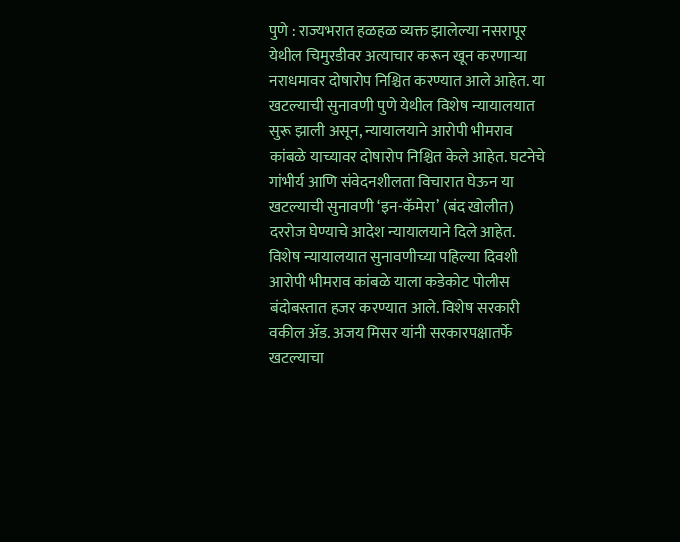पुणे : राज्यभरात हळहळ व्यक्त झालेल्या नसरापूर येथील चिमुरडीवर अत्याचार करून खून करणाऱ्या नराधमावर दोषारोप निश्चित करण्यात आले आहेत. या खटल्याची सुनावणी पुणे येथील विशेष न्यायालयात सुरू झाली असून, न्यायालयाने आरोपी भीमराव कांबळे याच्यावर दोषारोप निश्चित केले आहेत. घटनेचे गांभीर्य आणि संवेदनशीलता विचारात घेऊन या खटल्याची सुनावणी ‘इन-कॅमेरा’ (बंद खोलीत) दररोज घेण्याचे आदेश न्यायालयाने दिले आहेत.
विशेष न्यायालयात सुनावणीच्या पहिल्या दिवशी आरोपी भीमराव कांबळे याला कडेकोट पोलीस बंदोबस्तात हजर करण्यात आले. विशेष सरकारी वकील ॲड. अजय मिसर यांनी सरकारपक्षातर्फे खटल्याचा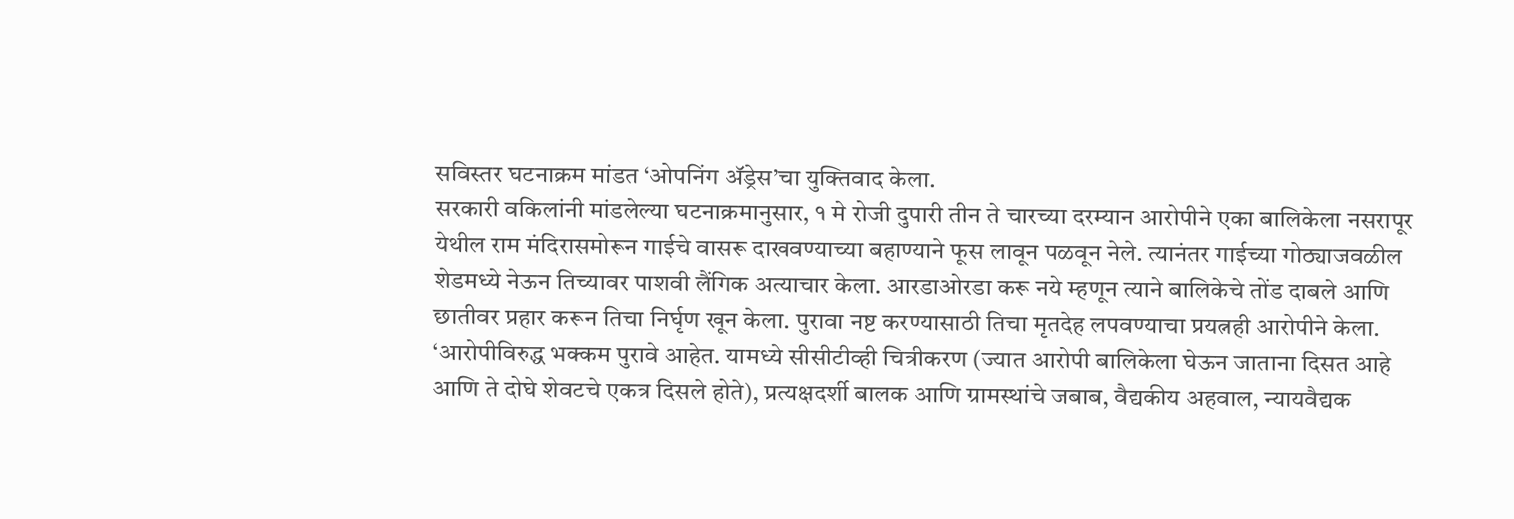सविस्तर घटनाक्रम मांडत ‘ओपनिंग ॲड्रेस’चा युक्तिवाद केला.
सरकारी वकिलांनी मांडलेल्या घटनाक्रमानुसार, १ मे रोजी दुपारी तीन ते चारच्या दरम्यान आरोपीने एका बालिकेला नसरापूर येथील राम मंदिरासमोरून गाईचे वासरू दाखवण्याच्या बहाण्याने फूस लावून पळवून नेले. त्यानंतर गाईच्या गोठ्याजवळील शेडमध्ये नेऊन तिच्यावर पाशवी लैंगिक अत्याचार केला. आरडाओरडा करू नये म्हणून त्याने बालिकेचे तोंड दाबले आणि छातीवर प्रहार करून तिचा निर्घृण खून केला. पुरावा नष्ट करण्यासाठी तिचा मृतदेह लपवण्याचा प्रयत्नही आरोपीने केला.
‘आरोपीविरुद्ध भक्कम पुरावे आहेत. यामध्ये सीसीटीव्ही चित्रीकरण (ज्यात आरोपी बालिकेला घेऊन जाताना दिसत आहे आणि ते दोघे शेवटचे एकत्र दिसले होते), प्रत्यक्षदर्शी बालक आणि ग्रामस्थांचे जबाब, वैद्यकीय अहवाल, न्यायवैद्यक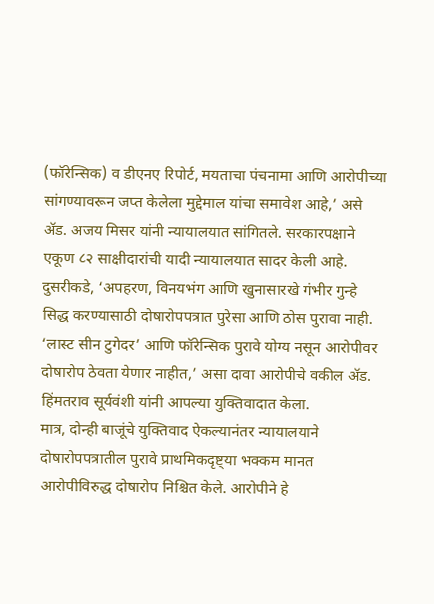(फॉरेन्सिक) व डीएनए रिपोर्ट, मयताचा पंचनामा आणि आरोपीच्या सांगण्यावरून जप्त केलेला मुद्देमाल यांचा समावेश आहे,’ असे ॲड. अजय मिसर यांनी न्यायालयात सांगितले. सरकारपक्षाने एकूण ८२ साक्षीदारांची यादी न्यायालयात सादर केली आहे.
दुसरीकडे, ‘अपहरण, विनयभंग आणि खुनासारखे गंभीर गुन्हे सिद्ध करण्यासाठी दोषारोपपत्रात पुरेसा आणि ठोस पुरावा नाही. ‘लास्ट सीन टुगेदर’ आणि फॉरेन्सिक पुरावे योग्य नसून आरोपीवर दोषारोप ठेवता येणार नाहीत,’ असा दावा आरोपीचे वकील ॲड. हिंमतराव सूर्यवंशी यांनी आपल्या युक्तिवादात केला.
मात्र, दोन्ही बाजूंचे युक्तिवाद ऐकल्यानंतर न्यायालयाने दोषारोपपत्रातील पुरावे प्राथमिकदृष्ट्या भक्कम मानत आरोपीविरुद्ध दोषारोप निश्चित केले. आरोपीने हे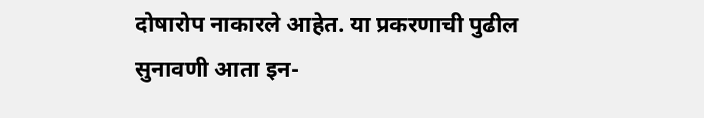दोषारोप नाकारले आहेत. या प्रकरणाची पुढील सुनावणी आता इन-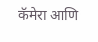कॅमेरा आणि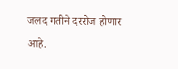जलद गतीने दररोज होणार आहे.